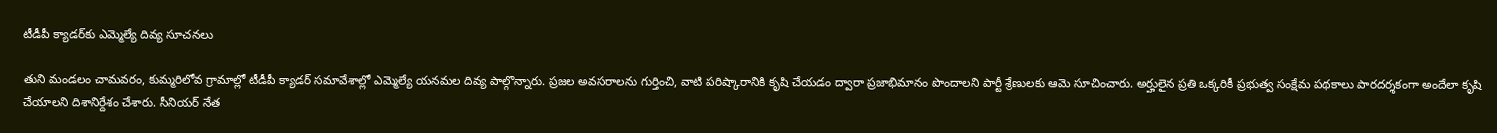టీడీపీ క్యాడర్‌కు ఎమ్మెల్యే దివ్య సూచనలు

తుని మండలం చామవరం, కుమ్మరిలోవ గ్రామాల్లో టీడీపీ క్యాడర్ సమావేశాల్లో ఎమ్మెల్యే యనమల దివ్య పాల్గొన్నారు. ప్రజల అవసరాలను గుర్తించి, వాటి పరిష్కారానికి కృషి చేయడం ద్వారా ప్రజాభిమానం పొందాలని పార్టీ శ్రేణులకు ఆమె సూచించారు. అర్హులైన ప్రతి ఒక్కరికీ ప్రభుత్వ సంక్షేమ పథకాలు పారదర్శకంగా అందేలా కృషి చేయాలని దిశానిర్దేశం చేశారు. సీనియర్ నేత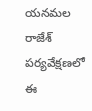యనమల రాజేశ్ పర్యవేక్షణలో ఈ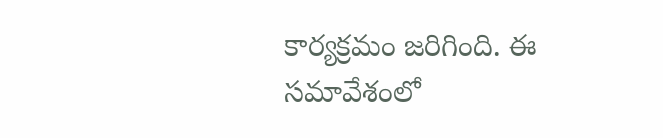కార్యక్రమం జరిగింది. ఈ సమావేశంలో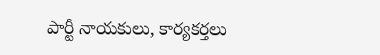పార్టీ నాయకులు, కార్యకర్తలు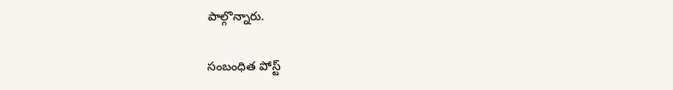పాల్గొన్నారు.

సంబంధిత పోస్ట్